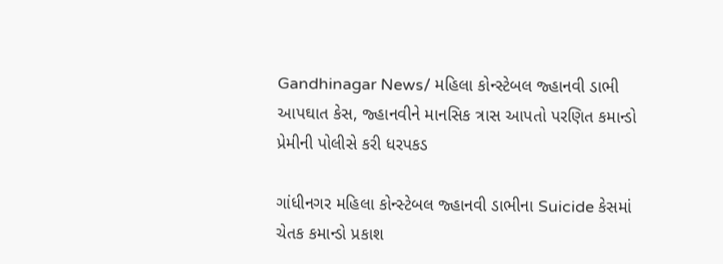Gandhinagar News/ મહિલા કોન્સ્ટેબલ જ્હાનવી ડાભી આપઘાત કેસ, જ્હાનવીને માનસિક ત્રાસ આપતો પરણિત કમાન્ડો પ્રેમીની પોલીસે કરી ધરપકડ

ગાંધીનગર મહિલા કોન્સ્ટેબલ જ્હાનવી ડાભીના Suicide કેસમાં ચેતક કમાન્ડો પ્રકાશ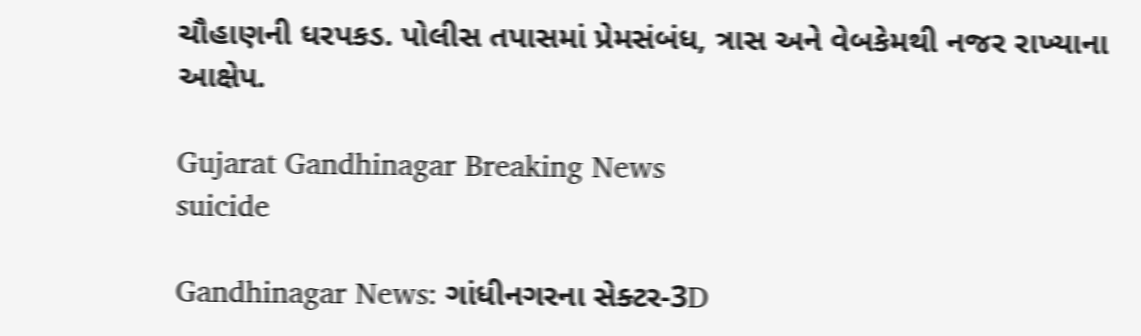ચૌહાણની ધરપકડ. પોલીસ તપાસમાં પ્રેમસંબંધ, ત્રાસ અને વેબકેમથી નજર રાખ્યાના આક્ષેપ.

Gujarat Gandhinagar Breaking News
suicide

Gandhinagar News: ગાંધીનગરના સેક્ટર-3D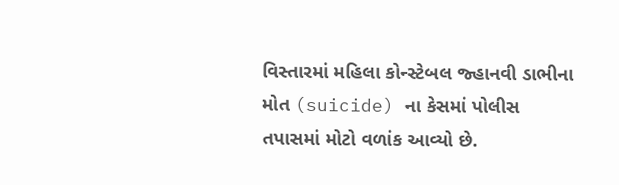વિસ્તારમાં મહિલા કોન્સ્ટેબલ જ્હાનવી ડાભીના મોત (suicide) ના કેસમાં પોલીસ તપાસમાં મોટો વળાંક આવ્યો છે.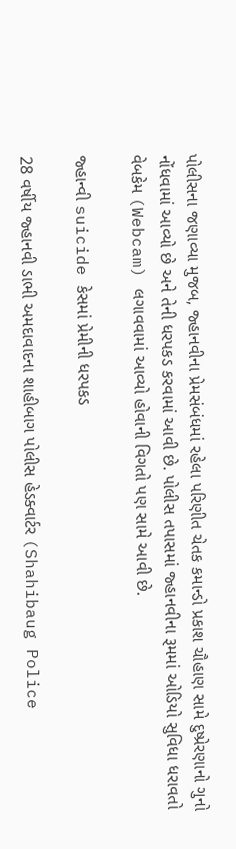પોલીસના જણાવ્યા મુજબ, જ્હાનવીના પ્રેમસંબંધમાં રહેલા પરિણીત ચેતક કમાન્ડો પ્રકાશ ચૌહાણ સામે દુષ્પ્રેરણાનો ગુનો નોંધવામાં આવ્યો છે અને તેની ધરપકડ કરવામાં આવી છે. પોલીસ તપાસમાં જ્હાનવીના રૂમમાં ઓડિયો સુવિધા ધરાવતો વેબકેમ (Webcam) લગાવવામાં આવ્યો હોવાની વિગતો પણ સામે આવી છે.

જ્હાન્વી suicide કેસમાં પ્રેમીની ધરપકડ

28 વર્ષીય જ્હાનવી ડાભી અમદાવાદના શાહીબાગ પોલીસ હેડક્વાર્ટર (Shahibaug Police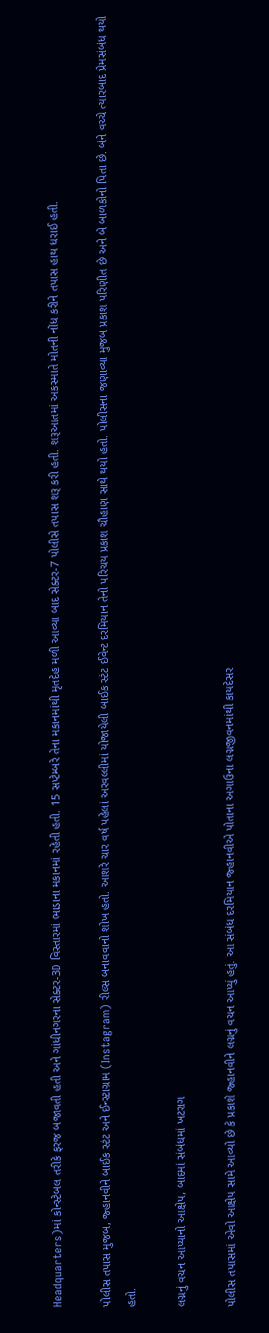Headquarters)માં કોન્સ્ટેબલ તરીકે ફરજ બજાવતી હતી અને ગાંધીનગરના સેક્ટર-3D વિસ્તારમાં ભાડાના મકાનમાં રહેતી હતી. 15 સપ્ટેમ્બરે તેના મકાનમાંથી મૃતદેહ મળી આવ્યા બાદ સેક્ટર-7 પોલીસે તપાસ શરૂ કરી હતી. શરૂઆતમાં અકસ્માતે મોતની નોંધ કરીને તપાસ હાથ ધરાઈ હતી.

પોલીસ તપાસ મુજબ, જ્હાનવીને બાઈક સ્ટંટ અને ઈન્સ્ટાગ્રામ (Instagram) રીલ્સ બનાવવાનો શોખ હતો. આશરે ચાર વર્ષ પહેલાં અરવલ્લીમાં યોજાયેલી બાઈક સ્ટંટ ઈવેન્ટ દરમિયાન તેનો પરિચય પ્રકાશ ચૌહાણ સાથે થયો હતો. પોલીસના જણાવ્યા મુજબ પ્રકાશ પરિણીત છે અને બે બાળકોનો પિતા છે. બંને વચ્ચે ત્યારબાદ પ્રેમસંબંધ થયો હતો.

લગ્નનું વચન આપ્યાનો આક્ષેપ, બાદમાં સંબંધમાં ખટરાગ

પોલીસ તપાસમાં એવો આક્ષેપ સામે આવ્યો છે કે પ્રકાશે જ્હાનવીને લગ્નનું વચન આપ્યું હતું. આ સંબંધ દરમિયાન જ્હાનવીએ પોતાના અગાઉના લગ્નજીવનમાંથી કાયદેસર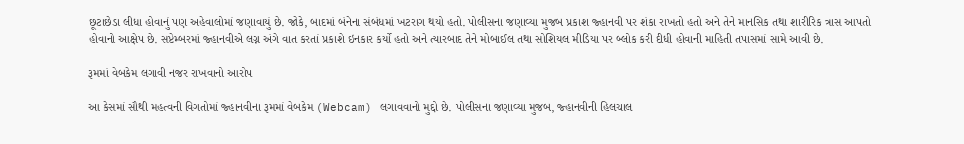છૂટાછેડા લીધા હોવાનું પણ અહેવાલોમાં જણાવાયું છે. જોકે, બાદમાં બંનેના સંબંધમાં ખટરાગ થયો હતો. પોલીસના જણાવ્યા મુજબ પ્રકાશ જ્હાનવી પર શંકા રાખતો હતો અને તેને માનસિક તથા શારીરિક ત્રાસ આપતો હોવાનો આક્ષેપ છે. સપ્ટેમ્બરમાં જ્હાનવીએ લગ્ન અંગે વાત કરતાં પ્રકાશે ઇનકાર કર્યો હતો અને ત્યારબાદ તેને મોબાઈલ તથા સોશિયલ મીડિયા પર બ્લોક કરી દીધી હોવાની માહિતી તપાસમાં સામે આવી છે.

રૂમમાં વેબકેમ લગાવી નજર રાખવાનો આરોપ

આ કેસમાં સૌથી મહત્વની વિગતોમાં જ્હાનવીના રૂમમાં વેબકેમ (Webcam) લગાવવાનો મુદ્દો છે. પોલીસના જણાવ્યા મુજબ, જ્હાનવીની હિલચાલ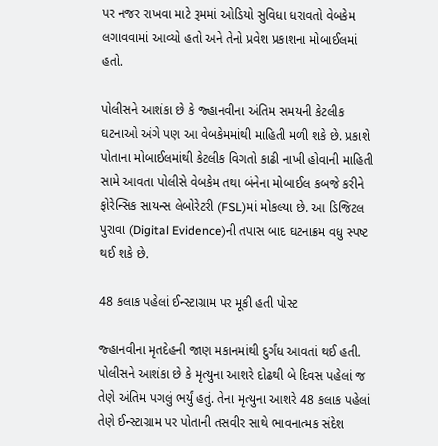પર નજર રાખવા માટે રૂમમાં ઓડિયો સુવિધા ધરાવતો વેબકેમ લગાવવામાં આવ્યો હતો અને તેનો પ્રવેશ પ્રકાશના મોબાઈલમાં હતો.

પોલીસને આશંકા છે કે જ્હાનવીના અંતિમ સમયની કેટલીક ઘટનાઓ અંગે પણ આ વેબકેમમાંથી માહિતી મળી શકે છે. પ્રકાશે પોતાના મોબાઈલમાંથી કેટલીક વિગતો કાઢી નાખી હોવાની માહિતી સામે આવતા પોલીસે વેબકેમ તથા બંનેના મોબાઈલ કબજે કરીને ફોરેન્સિક સાયન્સ લેબોરેટરી (FSL)માં મોકલ્યા છે. આ ડિજિટલ પુરાવા (Digital Evidence)ની તપાસ બાદ ઘટનાક્રમ વધુ સ્પષ્ટ થઈ શકે છે.

48 કલાક પહેલાં ઈન્સ્ટાગ્રામ પર મૂકી હતી પોસ્ટ

જ્હાનવીના મૃતદેહની જાણ મકાનમાંથી દુર્ગંધ આવતાં થઈ હતી. પોલીસને આશંકા છે કે મૃત્યુના આશરે દોઢથી બે દિવસ પહેલાં જ તેણે અંતિમ પગલું ભર્યું હતું. તેના મૃત્યુના આશરે 48 કલાક પહેલાં તેણે ઈન્સ્ટાગ્રામ પર પોતાની તસવીર સાથે ભાવનાત્મક સંદેશ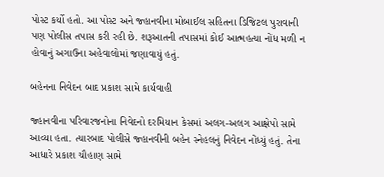પોસ્ટ કર્યો હતો. આ પોસ્ટ અને જ્હાનવીના મોબાઈલ સહિતના ડિજિટલ પુરાવાની પણ પોલીસ તપાસ કરી રહી છે. શરૂઆતની તપાસમાં કોઈ આત્મહત્યા નોંધ મળી ન હોવાનું અગાઉના અહેવાલોમાં જણાવાયું હતું.

બહેનના નિવેદન બાદ પ્રકાશ સામે કાર્યવાહી

જ્હાનવીના પરિવારજનોના નિવેદનો દરમિયાન કેસમાં અલગ-અલગ આક્ષેપો સામે આવ્યા હતા. ત્યારબાદ પોલીસે જ્હાનવીની બહેન સ્નેહલનું નિવેદન નોંધ્યું હતું. તેના આધારે પ્રકાશ ચૌહાણ સામે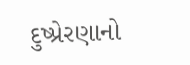દુષ્પ્રેરણાનો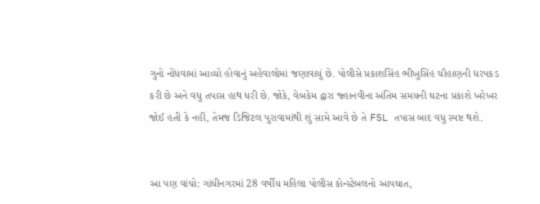ગુનો નોંધવામાં આવ્યો હોવાનું અહેવાલોમાં જણાવાયું છે. પોલીસે પ્રકાશસિંહ ભીખુસિંહ ચૌહાણની ધરપકડ કરી છે અને વધુ તપાસ હાથ ધરી છે. જોકે, વેબકેમ દ્વારા જ્હાનવીના અંતિમ સમયની ઘટના પ્રકાશે ખરેખર જોઈ હતી કે નહીં, તેમજ ડિજિટલ પુરાવામાંથી શું સામે આવે છે તે FSL તપાસ બાદ વધુ સ્પષ્ટ થશે.


આ પણ વાંચો: ગાંધીનગરમાં 28 વર્ષીય મહિલા પોલીસ કોન્સ્ટેબલનો આપઘાત,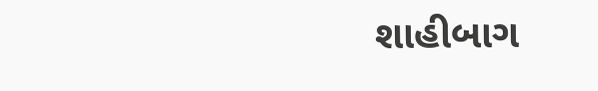શાહીબાગ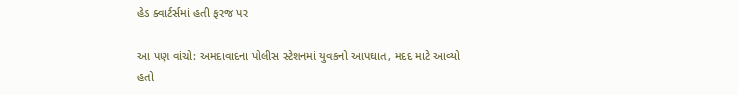હેડ ક્વાર્ટર્સમાં હતી ફરજ પર

આ પણ વાંચો: અમદાવાદના પોલીસ સ્ટેશનમાં યુવકનો આપઘાત, મદદ માટે આવ્યો હતો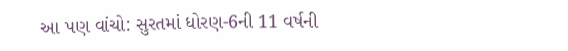આ પણ વાંચો: સુરતમાં ધોરણ-6ની 11 વર્ષની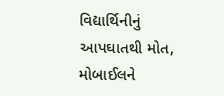વિદ્યાર્થિનીનું આપઘાતથી મોત, મોબાઈલને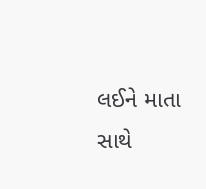લઈને માતા સાથે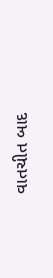વાતચીત બાદ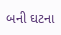બની ઘટના